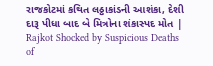રાજકોટમાં કથિત લઠ્ઠાકાંડની આશંકા, દેશી દારૂ પીધા બાદ બે મિત્રોના શંકાસ્પદ મોત | Rajkot Shocked by Suspicious Deaths of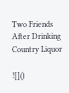Two Friends After Drinking Country Liquor

![]()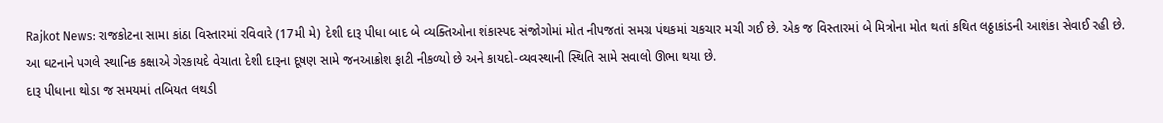Rajkot News: રાજકોટના સામા કાંઠા વિસ્તારમાં રવિવારે (17મી મે) દેશી દારૂ પીધા બાદ બે વ્યક્તિઓના શંકાસ્પદ સંજોગોમાં મોત નીપજતાં સમગ્ર પંથકમાં ચકચાર મચી ગઈ છે. એક જ વિસ્તારમાં બે મિત્રોના મોત થતાં કથિત લઠ્ઠાકાંડની આશંકા સેવાઈ રહી છે. આ ઘટનાને પગલે સ્થાનિક કક્ષાએ ગેરકાયદે વેચાતા દેશી દારૂના દૂષણ સામે જનઆક્રોશ ફાટી નીકળ્યો છે અને કાયદો-વ્યવસ્થાની સ્થિતિ સામે સવાલો ઊભા થયા છે.
દારૂ પીધાના થોડા જ સમયમાં તબિયત લથડી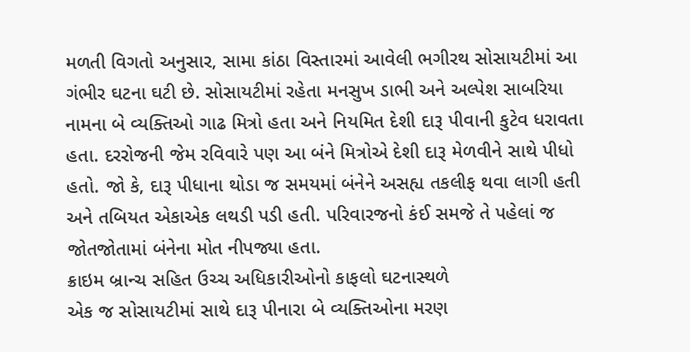મળતી વિગતો અનુસાર, સામા કાંઠા વિસ્તારમાં આવેલી ભગીરથ સોસાયટીમાં આ ગંભીર ઘટના ઘટી છે. સોસાયટીમાં રહેતા મનસુખ ડાભી અને અલ્પેશ સાબરિયા નામના બે વ્યક્તિઓ ગાઢ મિત્રો હતા અને નિયમિત દેશી દારૂ પીવાની કુટેવ ધરાવતા હતા. દરરોજની જેમ રવિવારે પણ આ બંને મિત્રોએ દેશી દારૂ મેળવીને સાથે પીધો હતો. જો કે, દારૂ પીધાના થોડા જ સમયમાં બંનેને અસહ્ય તકલીફ થવા લાગી હતી અને તબિયત એકાએક લથડી પડી હતી. પરિવારજનો કંઈ સમજે તે પહેલાં જ જોતજોતામાં બંનેના મોત નીપજ્યા હતા.
ક્રાઇમ બ્રાન્ચ સહિત ઉચ્ચ અધિકારીઓનો કાફલો ઘટનાસ્થળે
એક જ સોસાયટીમાં સાથે દારૂ પીનારા બે વ્યક્તિઓના મરણ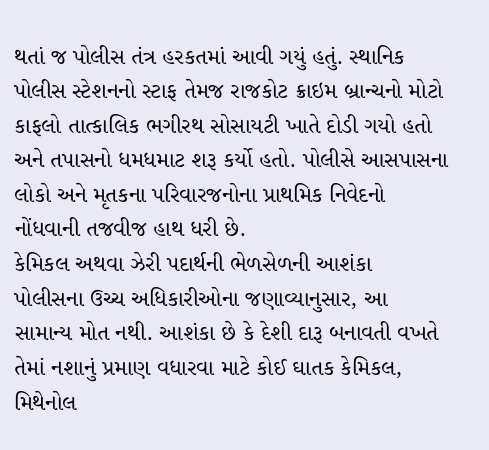થતાં જ પોલીસ તંત્ર હરકતમાં આવી ગયું હતું. સ્થાનિક પોલીસ સ્ટેશનનો સ્ટાફ તેમજ રાજકોટ ક્રાઇમ બ્રાન્ચનો મોટો કાફલો તાત્કાલિક ભગીરથ સોસાયટી ખાતે દોડી ગયો હતો અને તપાસનો ધમધમાટ શરૂ કર્યો હતો. પોલીસે આસપાસના લોકો અને મૃતકના પરિવારજનોના પ્રાથમિક નિવેદનો નોંધવાની તજવીજ હાથ ધરી છે.
કેમિકલ અથવા ઝેરી પદાર્થની ભેળસેળની આશંકા
પોલીસના ઉચ્ચ અધિકારીઓના જણાવ્યાનુસાર, આ સામાન્ય મોત નથી. આશંકા છે કે દેશી દારૂ બનાવતી વખતે તેમાં નશાનું પ્રમાણ વધારવા માટે કોઈ ઘાતક કેમિકલ, મિથેનોલ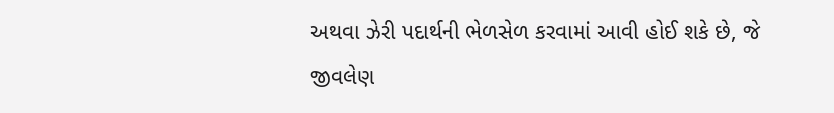અથવા ઝેરી પદાર્થની ભેળસેળ કરવામાં આવી હોઈ શકે છે, જે જીવલેણ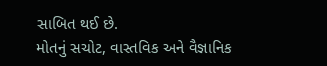સાબિત થઈ છે.
મોતનું સચોટ, વાસ્તવિક અને વૈજ્ઞાનિક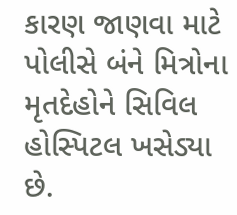કારણ જાણવા માટે પોલીસે બંને મિત્રોના મૃતદેહોને સિવિલ હોસ્પિટલ ખસેડ્યા છે.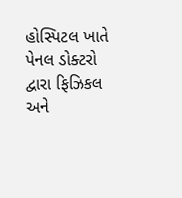હોસ્પિટલ ખાતે પેનલ ડોક્ટરો દ્વારા ફિઝિકલ અને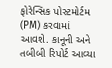ફોરેન્સિક પોસ્ટમોર્ટમ (PM) કરવામાં આવશે. કાનૂની અને તબીબી રિપોર્ટ આવ્યા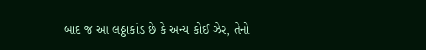બાદ જ આ લઠ્ઠાકાંડ છે કે અન્ય કોઈ ઝેર, તેનો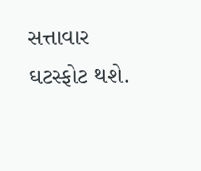સત્તાવાર ઘટસ્ફોટ થશે.